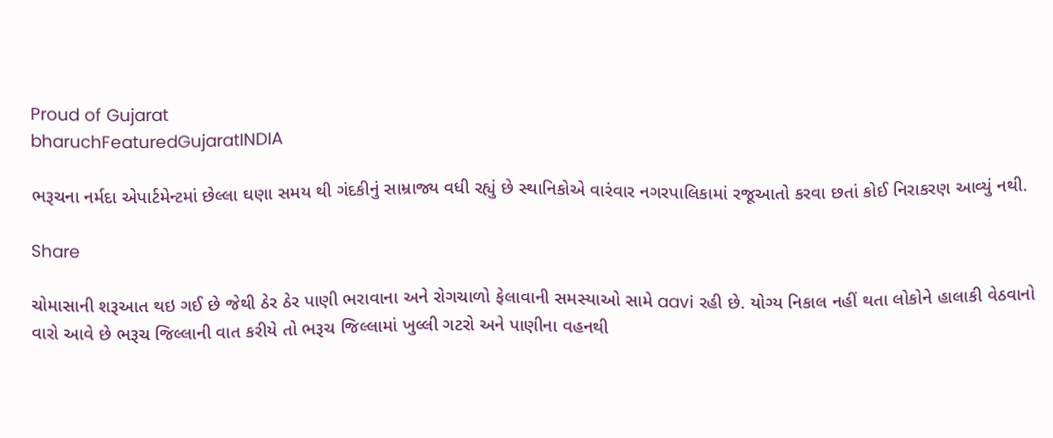Proud of Gujarat
bharuchFeaturedGujaratINDIA

ભરૂચના નર્મદા એપાર્ટમેન્ટમાં છેલ્લા ઘણા સમય થી ગંદકીનું સામ્રાજ્ય વધી રહ્યું છે સ્થાનિકોએ વારંવાર નગરપાલિકામાં રજૂઆતો કરવા છતાં કોઈ નિરાકરણ આવ્યું નથી.

Share

ચોમાસાની શરૂઆત થઇ ગઈ છે જેથી ઠેર ઠેર પાણી ભરાવાના અને રોગચાળો ફેલાવાની સમસ્યાઓ સામે aavi રહી છે. યોગ્ય નિકાલ નહીં થતા લોકોને હાલાકી વેઠવાનો વારો આવે છે ભરૂચ જિલ્લાની વાત કરીયે તો ભરૂચ જિલ્લામાં ખુલ્લી ગટરો અને પાણીના વહનથી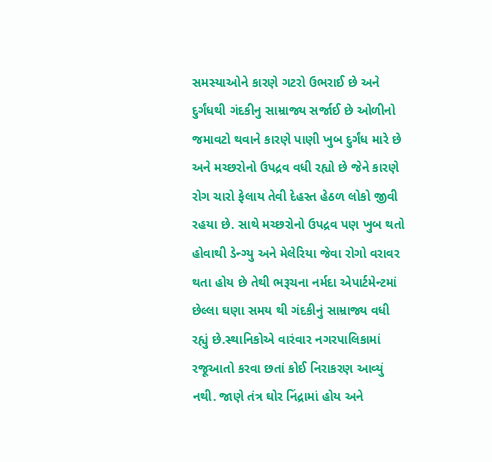સમસ્યાઓને કારણે ગટરો ઉભરાઈ છે અને દુર્ગંધથી ગંદકીનુ સામ્રાજ્ય સર્જાઈ છે ઓળીનો જમાવટો થવાને કારણે પાણી ખુબ દુર્ગંધ મારે છે અને મચ્છરોનો ઉપદ્રવ વધી રહ્યો છે જેને કારણે રોગ ચારો ફેલાય તેવી દેહસ્ત હેઠળ લોકો જીવી રહયા છે. સાથે મચ્છરોનો ઉપદ્રવ પણ ખુબ થતો હોવાથી ડેન્ગ્યુ અને મેલેરિયા જેવા રોગો વરાવર થતા હોય છે તેથી ભરૂચના નર્મદા એપાર્ટમેન્ટમાં છેલ્લા ઘણા સમય થી ગંદકીનું સામ્રાજ્ય વધી રહ્યું છે.સ્થાનિકોએ વારંવાર નગરપાલિકામાં રજૂઆતો કરવા છતાં કોઈ નિરાકરણ આવ્યું નથી. જાણે તંત્ર ઘોર નિંદ્રામાં હોય અને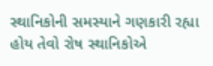સ્થાનિકોની સમસ્યાને ગણકારી રહ્યા હોય તેવો રોષ સ્થાનિકોએ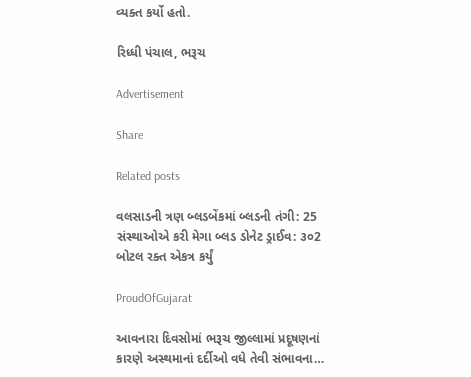વ્યક્ત કર્યો હતો.

રિધ્ધી પંચાલ, ભરૂચ

Advertisement

Share

Related posts

વલસાડની ત્રણ બ્લડબેંકમાં બ્લડની તંગી: 25 સંસ્થાઓએ કરી મેગા બ્લડ ડોનેટ ડ્રાઈવ: ૩૦2 બોટલ રક્ત એકત્ર કર્યું

ProudOfGujarat

આવનારા દિવસોમાં ભરૂચ જીલ્લામાં પ્રદૂષણનાં કારણે અસ્થમાનાં દર્દીઓ વધે તેવી સંભાવના…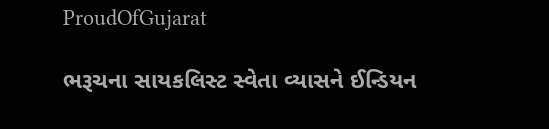ProudOfGujarat

ભરૂચના સાયકલિસ્ટ સ્વેતા વ્યાસને ઈન્ડિયન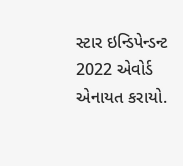સ્ટાર ઇન્ડિપેન્ડન્ટ 2022 એવોર્ડ એનાયત કરાયો.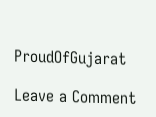ProudOfGujarat

Leave a Comment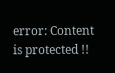error: Content is protected !!